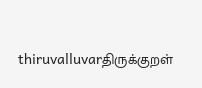thiruvalluvarதிருக்குறள்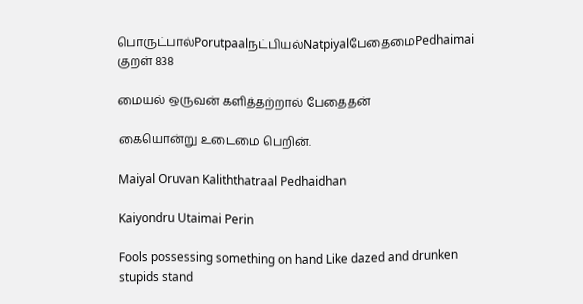பொருட்பால்Porutpaalநட்பியல்NatpiyalபேதைமைPedhaimai
குறள் 838

மையல் ஒருவன் களித்தற்றால் பேதைதன்

கையொன்று உடைமை பெறின்.

Maiyal Oruvan Kaliththatraal Pedhaidhan

Kaiyondru Utaimai Perin

Fools possessing something on hand Like dazed and drunken stupids stand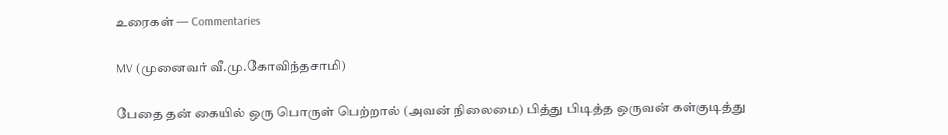உரைகள் — Commentaries

MV (முனைவர் வீ.மு.கோவிந்தசாமி)

பேதை தன் கையில் ஒரு பொருள் பெற்றால் (அவன் நிலைமை) பித்து பிடித்த ஒருவன் கள்குடித்து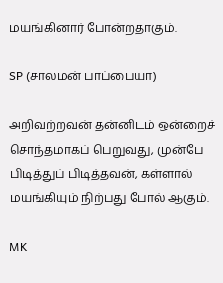மயங்கினார் போன்றதாகும்.

SP (சாலமன் பாப்பையா)

அறிவற்றவன் தன்னிடம் ஒன்றைச் சொந்தமாகப் பெறுவது, முன்பே பிடித்துப் பிடித்தவன், கள்ளால் மயங்கியும் நிற்பது போல் ஆகும்.

MK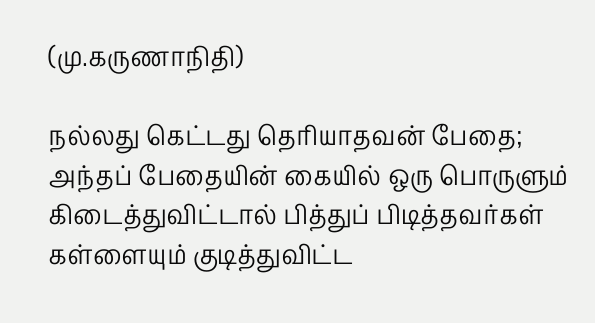(மு.கருணாநிதி)

நல்லது கெட்டது தெரியாதவன் பேதை; அந்தப் பேதையின் கையில் ஒரு பொருளும் கிடைத்துவிட்டால் பித்துப் பிடித்தவர்கள் கள்ளையும் குடித்துவிட்ட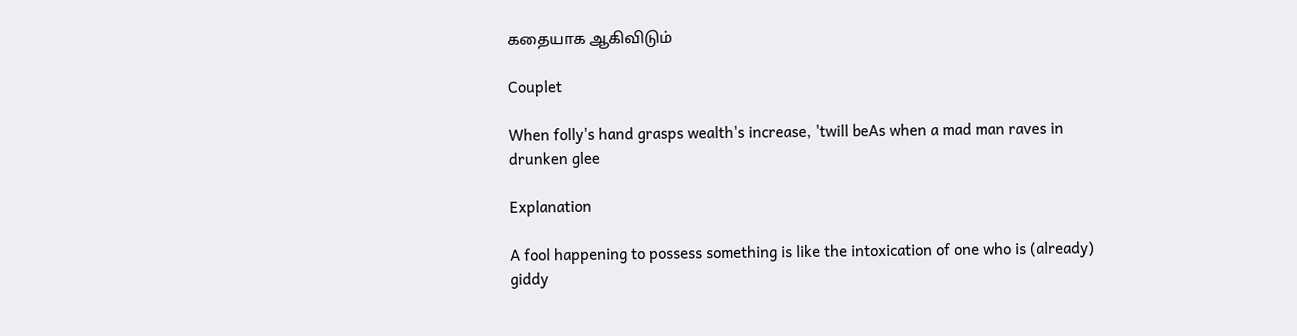கதையாக ஆகிவிடும்

Couplet

When folly's hand grasps wealth's increase, 'twill beAs when a mad man raves in drunken glee

Explanation

A fool happening to possess something is like the intoxication of one who is (already) giddy